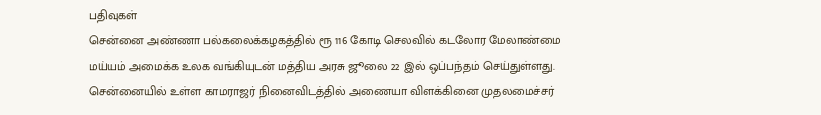பதிவுகள்
சென்னை அண்ணா பல்கலைக்கழகத்தில் ரூ 116 கோடி செலவில் கடலோர மேலாண்மை மய்யம் அமைக்க உலக வங்கியுடன் மத்திய அரசு ஜூலை 22 இல் ஒப்பந்தம் செய்துள்ளது.
சென்னையில் உள்ள காமராஜர் நினைவிடத்தில் அணையா விளக்கினை முதலமைச்சர்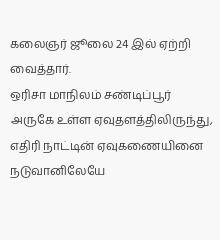கலைஞர் ஜூலை 24 இல் ஏற்றி வைத்தார்.
ஒரிசா மாநிலம் சண்டிப்பூர் அருகே உள்ள ஏவுதளத்திலிருந்து, எதிரி நாட்டின் ஏவுகணையினை நடுவானிலேயே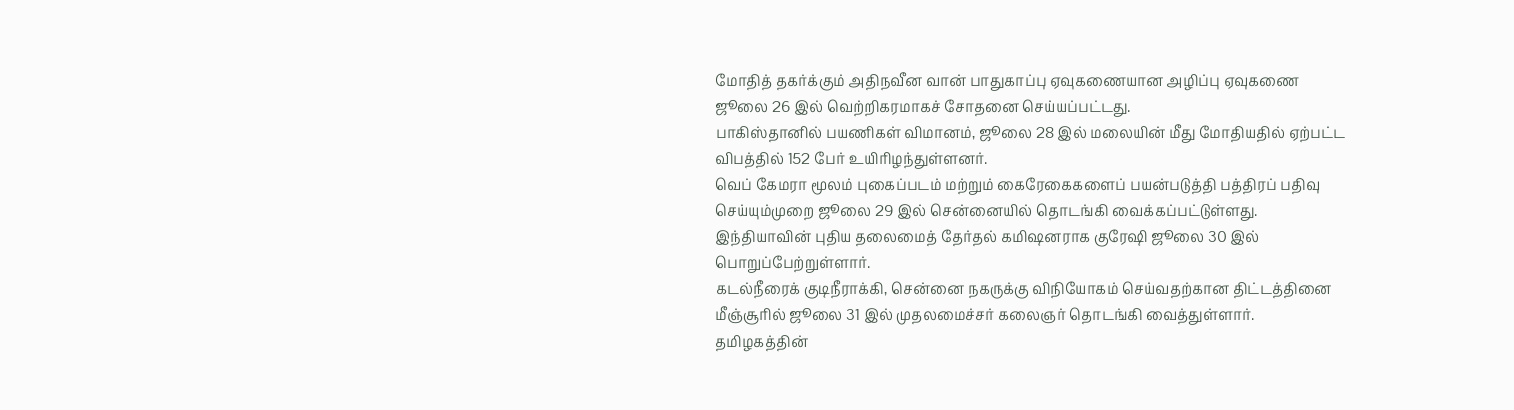மோதித் தகர்க்கும் அதிநவீன வான் பாதுகாப்பு ஏவுகணையான அழிப்பு ஏவுகணை ஜூலை 26 இல் வெற்றிகரமாகச் சோதனை செய்யப்பட்டது.
பாகிஸ்தானில் பயணிகள் விமானம், ஜூலை 28 இல் மலையின் மீது மோதியதில் ஏற்பட்ட விபத்தில் 152 பேர் உயிரிழந்துள்ளனர்.
வெப் கேமரா மூலம் புகைப்படம் மற்றும் கைரேகைகளைப் பயன்படுத்தி பத்திரப் பதிவு செய்யும்முறை ஜூலை 29 இல் சென்னையில் தொடங்கி வைக்கப்பட்டுள்ளது.
இந்தியாவின் புதிய தலைமைத் தேர்தல் கமிஷனராக குரேஷி ஜூலை 30 இல் பொறுப்பேற்றுள்ளார்.
கடல்நீரைக் குடிநீராக்கி, சென்னை நகருக்கு விநியோகம் செய்வதற்கான திட்டத்தினை மீஞ்சூரில் ஜூலை 31 இல் முதலமைச்சர் கலைஞர் தொடங்கி வைத்துள்ளார்.
தமிழகத்தின்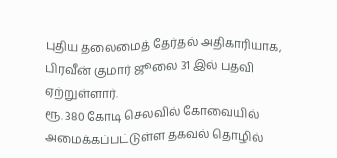புதிய தலைமைத் தேர்தல் அதிகாரியாக, பிரவீன் குமார் ஜூலை 31 இல் பதவி ஏற்றுள்ளார்.
ரூ. 380 கோடி செலவில் கோவையில் அமைக்கப்பட்டுள்ள தகவல் தொழில்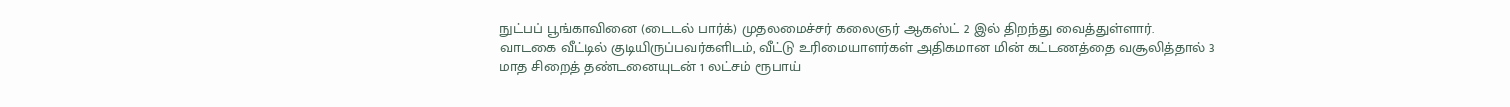நுட்பப் பூங்காவினை (டைடல் பார்க்) முதலமைச்சர் கலைஞர் ஆகஸ்ட் 2 இல் திறந்து வைத்துள்ளார்.
வாடகை வீட்டில் குடியிருப்பவர்களிடம், வீட்டு உரிமையாளர்கள் அதிகமான மின் கட்டணத்தை வசூலித்தால் 3 மாத சிறைத் தண்டனையுடன் 1 லட்சம் ரூபாய்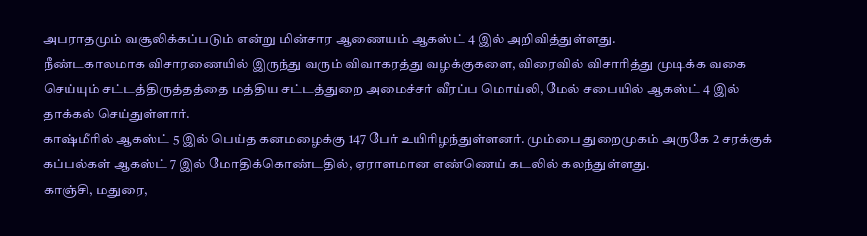அபராதமும் வசூலிக்கப்படும் என்று மின்சார ஆணையம் ஆகஸ்ட் 4 இல் அறிவித்துள்ளது.
நீண்டகாலமாக விசாரணையில் இருந்து வரும் விவாகரத்து வழக்குகளை, விரைவில் விசாரித்து முடிக்க வகை செய்யும் சட்டத்திருத்தத்தை மத்திய சட்டத்துறை அமைச்சர் வீரப்ப மொய்லி, மேல் சபையில் ஆகஸ்ட் 4 இல் தாக்கல் செய்துள்ளார்.
காஷ்மீரில் ஆகஸ்ட் 5 இல் பெய்த கனமழைக்கு 147 பேர் உயிரிழந்துள்ளனர். மும்பை துறைமுகம் அருகே 2 சரக்குக் கப்பல்கள் ஆகஸ்ட் 7 இல் மோதிக்கொண்டதில், ஏராளமான எண்ணெய் கடலில் கலந்துள்ளது.
காஞ்சி, மதுரை,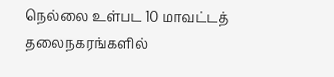நெல்லை உள்பட 10 மாவட்டத் தலைநகரங்களில்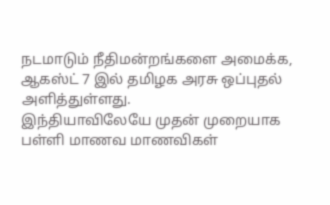நடமாடும் நீதிமன்றங்களை அமைக்க, ஆகஸ்ட் 7 இல் தமிழக அரசு ஒப்புதல் அளித்துள்ளது.
இந்தியாவிலேயே முதன் முறையாக பள்ளி மாணவ மாணவிகள்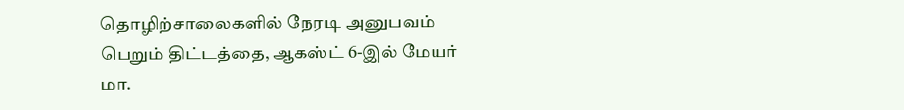தொழிற்சாலைகளில் நேரடி அனுபவம் பெறும் திட்டத்தை, ஆகஸ்ட் 6-இல் மேயர் மா.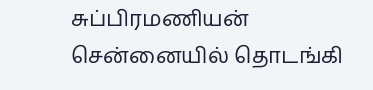சுப்பிரமணியன் சென்னையில் தொடங்கி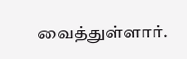வைத்துள்ளார்.